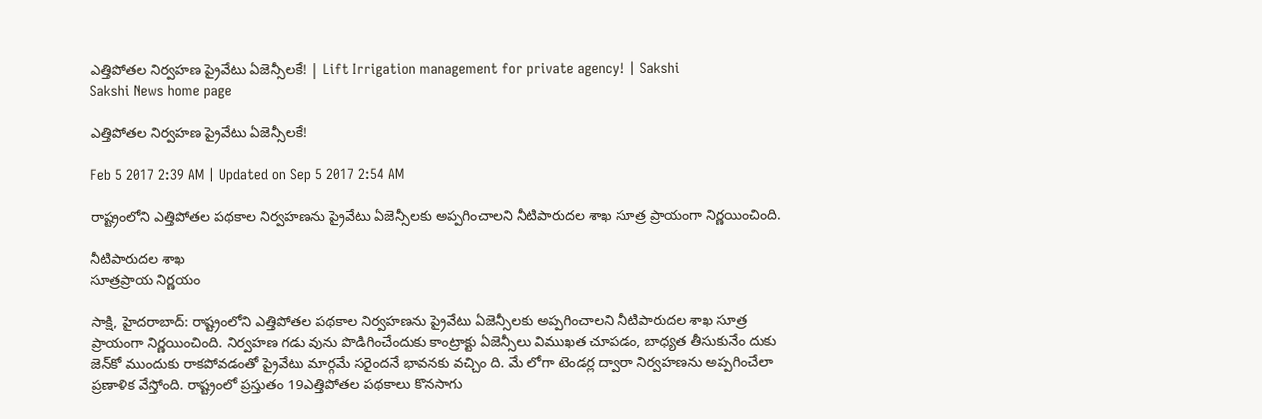ఎత్తిపోతల నిర్వహణ ప్రైవేటు ఏజెన్సీలకే! | Lift Irrigation management for private agency! | Sakshi
Sakshi News home page

ఎత్తిపోతల నిర్వహణ ప్రైవేటు ఏజెన్సీలకే!

Feb 5 2017 2:39 AM | Updated on Sep 5 2017 2:54 AM

రాష్ట్రంలోని ఎత్తిపోతల పథకాల నిర్వహణను ప్రైవేటు ఏజెన్సీలకు అప్పగించాలని నీటిపారుదల శాఖ సూత్ర ప్రాయంగా నిర్ణయించింది.

నీటిపారుదల శాఖ
సూత్రప్రాయ నిర్ణయం

సాక్షి, హైదరాబాద్‌: రాష్ట్రంలోని ఎత్తిపోతల పథకాల నిర్వహణను ప్రైవేటు ఏజెన్సీలకు అప్పగించాలని నీటిపారుదల శాఖ సూత్ర ప్రాయంగా నిర్ణయించింది. నిర్వహణ గడు వును పొడిగించేందుకు కాంట్రాక్టు ఏజెన్సీలు విముఖత చూపడం, బాధ్యత తీసుకునేం దుకు జెన్‌కో ముందుకు రాకపోవడంతో ప్రైవేటు మార్గమే సరైందనే భావనకు వచ్చిం ది. మే లోగా టెండర్ల ద్వారా నిర్వహణను అప్పగించేలా ప్రణాళిక వేస్తోంది. రాష్ట్రంలో ప్రస్తుతం 19ఎత్తిపోతల పథకాలు కొనసాగు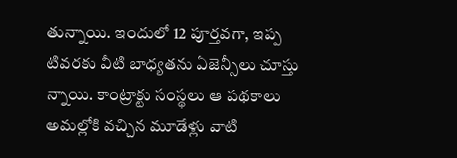తున్నాయి. ఇందులో 12 పూర్తవగా, ఇప్ప టివరకు వీటి బాధ్యతను ఏజెన్సీలు చూస్తు న్నాయి. కాంట్రాక్టు సంస్థలు ఆ పథకాలు అమల్లోకి వచ్చిన మూడేళ్లు వాటి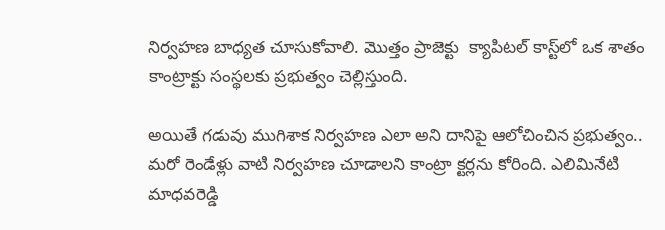నిర్వహణ బాధ్యత చూసుకోవాలి. మొత్తం ప్రాజెక్టు  క్యాపిటల్‌ కాస్ట్‌లో ఒక శాతం కాంట్రాక్టు సంస్థలకు ప్రభుత్వం చెల్లిస్తుంది.

అయితే గడువు ముగిశాక నిర్వహణ ఎలా అని దానిపై ఆలోచించిన ప్రభుత్వం.. మరో రెండేళ్లు వాటి నిర్వహణ చూడాలని కాంట్రా క్టర్లను కోరింది. ఎలిమినేటి మాధవరెడ్డి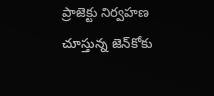ప్రాజెక్టు నిర్వహణ చూస్తున్న జెన్‌కోకు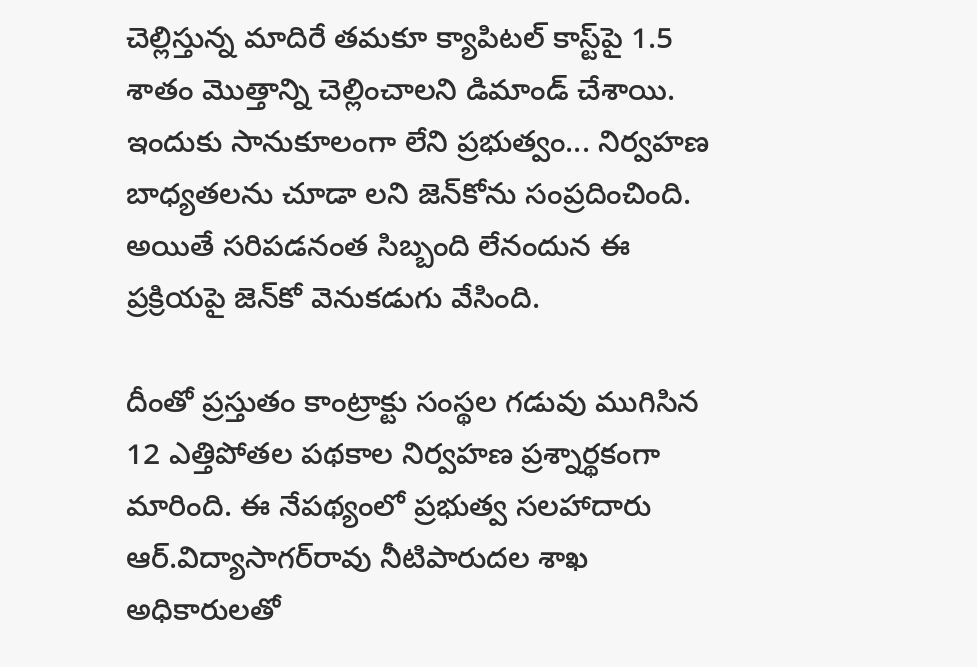చెల్లిస్తున్న మాదిరే తమకూ క్యాపిటల్‌ కాస్ట్‌పై 1.5 శాతం మొత్తాన్ని చెల్లించాలని డిమాండ్‌ చేశాయి. ఇందుకు సానుకూలంగా లేని ప్రభుత్వం... నిర్వహణ బాధ్యతలను చూడా లని జెన్‌కోను సంప్రదించింది. అయితే సరిపడనంత సిబ్బంది లేనందున ఈ ప్రక్రియపై జెన్‌కో వెనుకడుగు వేసింది.

దీంతో ప్రస్తుతం కాంట్రాక్టు సంస్థల గడువు ముగిసిన 12 ఎత్తిపోతల పథకాల నిర్వహణ ప్రశ్నార్థకంగా మారింది. ఈ నేపథ్యంలో ప్రభుత్వ సలహాదారు ఆర్‌.విద్యాసాగర్‌రావు నీటిపారుదల శాఖ అధికారులతో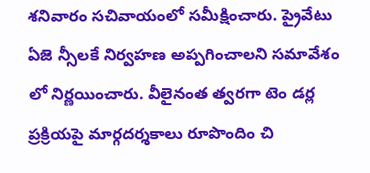శనివారం సచివాయంలో సమీక్షించారు. ప్రైవేటు ఏజె న్సీలకే నిర్వహణ అప్పగించాలని సమావేశం లో నిర్ణయించారు. వీలైనంత త్వరగా టెం డర్ల ప్రక్రియపై మార్గదర్శకాలు రూపొందిం చి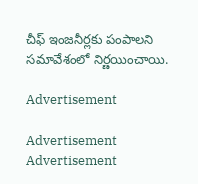చీఫ్‌ ఇంజనీర్లకు పంపాలని సమావేశంలో నిర్ణయించాయి.

Advertisement

Advertisement
Advertisement